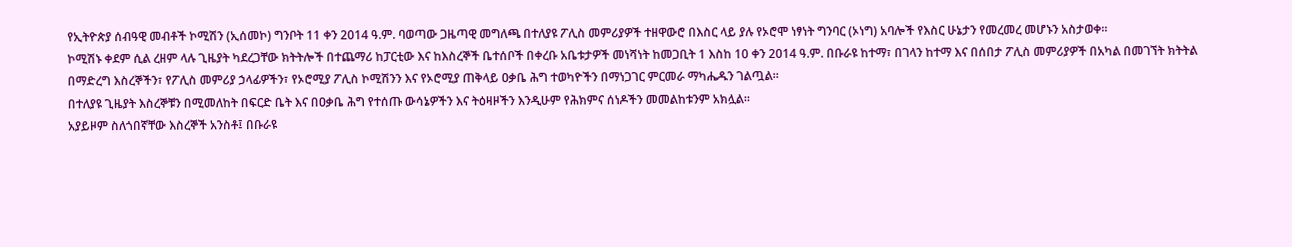የኢትዮጵያ ሰብዓዊ መብቶች ኮሚሽን (ኢሰመኮ) ግንቦት 11 ቀን 2014 ዓ.ም. ባወጣው ጋዜጣዊ መግለጫ በተለያዩ ፖሊስ መምሪያዎች ተዘዋውሮ በእስር ላይ ያሉ የኦሮሞ ነፃነት ግንባር (ኦነግ) አባሎች የእስር ሁኔታን የመረመረ መሆኑን አስታወቀ።
ኮሚሽኑ ቀደም ሲል ረዘም ላሉ ጊዜያት ካደረጋቸው ክትትሎች በተጨማሪ ከፓርቲው እና ከእስረኞች ቤተሰቦች በቀረቡ አቤቱታዎች መነሻነት ከመጋቢት 1 እስከ 10 ቀን 2014 ዓ.ም. በቡራዩ ከተማ፣ በገላን ከተማ እና በሰበታ ፖሊስ መምሪያዎች በአካል በመገኘት ክትትል በማድረግ እስረኞችን፣ የፖሊስ መምሪያ ኃላፊዎችን፣ የኦሮሚያ ፖሊስ ኮሚሽንን እና የኦሮሚያ ጠቅላይ ዐቃቤ ሕግ ተወካዮችን በማነጋገር ምርመራ ማካሔዱን ገልጧል።
በተለያዩ ጊዜያት እስረኞቹን በሚመለከት በፍርድ ቤት እና በዐቃቤ ሕግ የተሰጡ ውሳኔዎችን እና ትዕዛዞችን እንዲሁም የሕክምና ሰነዶችን መመልከቱንም አክሏል።
አያይዞም ስለጎበኛቸው እስረኞች አንስቶ፤ በቡራዩ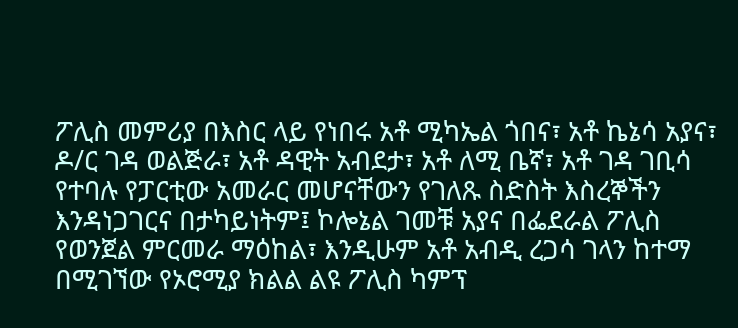ፖሊስ መምሪያ በእስር ላይ የነበሩ አቶ ሚካኤል ጎበና፣ አቶ ኬኔሳ አያና፣ ዶ/ር ገዳ ወልጅራ፣ አቶ ዳዊት አብደታ፣ አቶ ለሚ ቤኛ፣ አቶ ገዳ ገቢሳ የተባሉ የፓርቲው አመራር መሆናቸውን የገለጹ ስድስት እስረኞችን እንዳነጋገርና በታካይነትም፤ ኮሎኔል ገመቹ አያና በፌደራል ፖሊስ የወንጀል ምርመራ ማዕከል፣ እንዲሁም አቶ አብዲ ረጋሳ ገላን ከተማ በሚገኘው የኦሮሚያ ክልል ልዩ ፖሊስ ካምፕ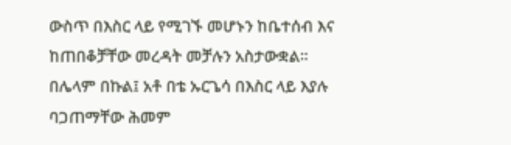ውስጥ በእስር ላይ የሚገኙ መሆኑን ከቤተሰብ እና ከጠበቆቻቸው መረዳት መቻሉን አስታውቋል።
በሌላም በኩል፤ አቶ በቴ ኡርጌሳ በእስር ላይ እያሉ ባጋጠማቸው ሕመም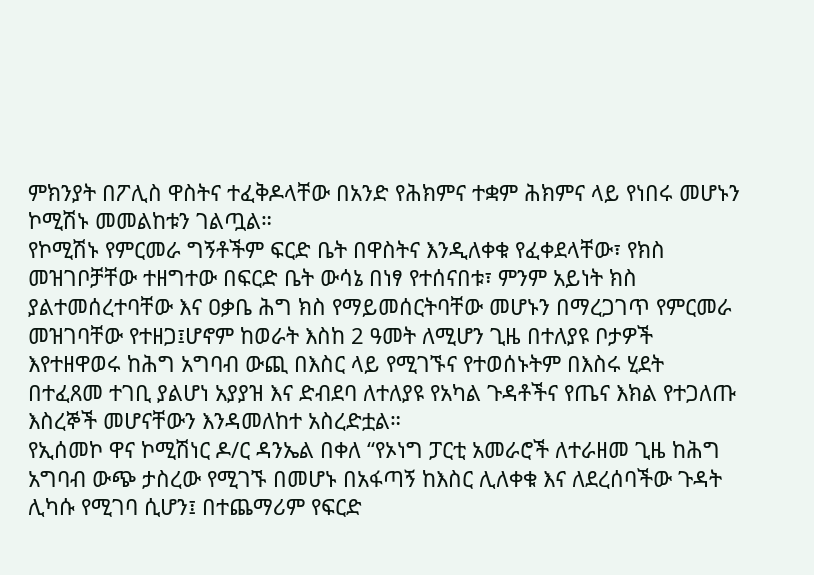ምክንያት በፖሊስ ዋስትና ተፈቅዶላቸው በአንድ የሕክምና ተቋም ሕክምና ላይ የነበሩ መሆኑን ኮሚሽኑ መመልከቱን ገልጧል።
የኮሚሽኑ የምርመራ ግኝቶችም ፍርድ ቤት በዋስትና እንዲለቀቁ የፈቀደላቸው፣ የክስ መዝገቦቻቸው ተዘግተው በፍርድ ቤት ውሳኔ በነፃ የተሰናበቱ፣ ምንም አይነት ክስ ያልተመሰረተባቸው እና ዐቃቤ ሕግ ክስ የማይመሰርትባቸው መሆኑን በማረጋገጥ የምርመራ መዝገባቸው የተዘጋ፤ሆኖም ከወራት እስከ 2 ዓመት ለሚሆን ጊዜ በተለያዩ ቦታዎች እየተዘዋወሩ ከሕግ አግባብ ውጪ በእስር ላይ የሚገኙና የተወሰኑትም በእስሩ ሂደት በተፈጸመ ተገቢ ያልሆነ አያያዝ እና ድብደባ ለተለያዩ የአካል ጉዳቶችና የጤና እክል የተጋለጡ እስረኞች መሆናቸውን እንዳመለከተ አስረድቷል።
የኢሰመኮ ዋና ኮሚሽነር ዶ/ር ዳንኤል በቀለ “የኦነግ ፓርቲ አመራሮች ለተራዘመ ጊዜ ከሕግ አግባብ ውጭ ታስረው የሚገኙ በመሆኑ በአፋጣኝ ከእስር ሊለቀቁ እና ለደረሰባችው ጉዳት ሊካሱ የሚገባ ሲሆን፤ በተጨማሪም የፍርድ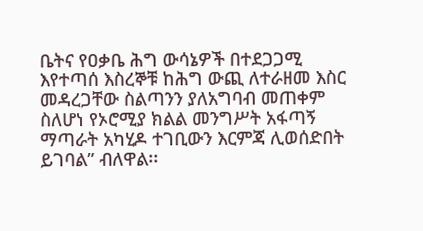ቤትና የዐቃቤ ሕግ ውሳኔዎች በተደጋጋሚ እየተጣሰ እስረኞቹ ከሕግ ውጪ ለተራዘመ እስር መዳረጋቸው ስልጣንን ያለአግባብ መጠቀም ስለሆነ የኦሮሚያ ክልል መንግሥት አፋጣኝ ማጣራት አካሂዶ ተገቢውን እርምጃ ሊወሰድበት ይገባል” ብለዋል፡፡